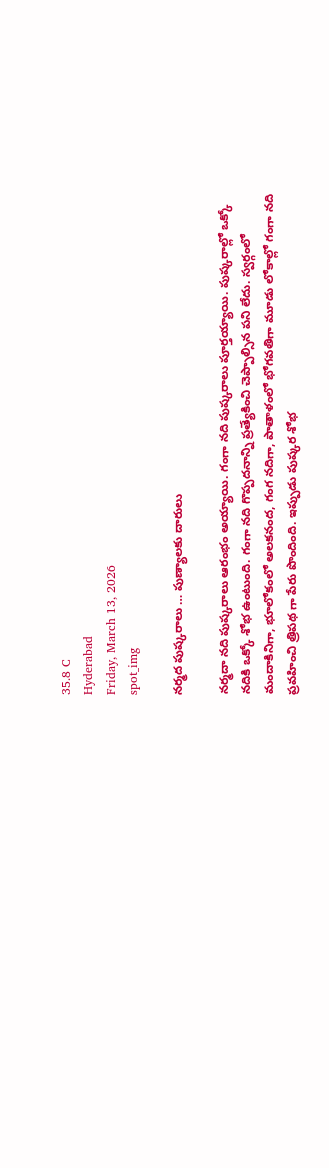35.8 C
Hyderabad
Friday, March 13, 2026
spot_img

నర్మద పుష్కరాలు … పుణ్యాలకు దారులు

నర్మదా నది పుష్కరాలు ఆరంభం అయ్యాయి. గంగా నది పుష్కరాలు పూర్తయ్యాయి. పుష్కరాల్లో ఒక్కో నదికి ఒక్కో శోభ ఉంటుంది. గంగా నది గొప్పదనాన్ని ప్రత్యేకించి చెప్పాల్సిన పని లేదు. స్వర్గంలో మందాకినిగా, భూలోకంలో అలకనంద, గంగ నదిగా, పాతాళంలో భోగవతిగా మూడు లోకాల్లో గంగా నది ప్రవహించి త్రిపథ గా పేరు పొందింది. ఇప్పుడు పుష్కర శోభ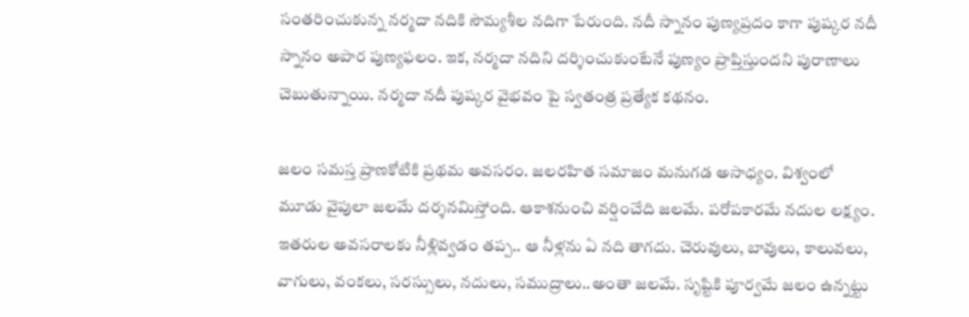సంతరించుకున్న నర్మదా నదికి సౌమ్యశీల నదిగా పేరుంది. నదీ స్నానం పుణ్యప్రదం కాగా పుష్కర నదీ స్నానం అపార పుణ్యఫలం. ఇక, నర్మదా నదిని దర్శించుకుంటేనే పుణ్యం ప్రాప్తిస్తుందని పురాణాలు చెబుతున్నాయి. నర్మదా నదీ పుష్కర వైభవం పై స్వతంత్ర ప్రత్యేక కథనం.

జలం సమస్త ప్రాణకోటికి ప్రథమ అవసరం. జలరహిత సమాజం మనుగడ అసాధ్యం. విశ్వంలో మూడు వైపులా జలమే దర్శనమిస్తోంది. ఆకాశనుంచి వర్షించేది జలమే. పరోపకారమే నదుల లక్ష్యం. ఇతరుల అవసరాలకు నీళ్లివ్వడం తప్ప.. ఆ నీళ్లను ఏ నది తాగదు. చెరువులు, బావులు, కాలువలు, వాగులు, వంకలు, సరస్సులు, నదులు, సముద్రాలు..అంతా జలమే. సృష్టికి పూర్వమే జలం ఉన్నట్టు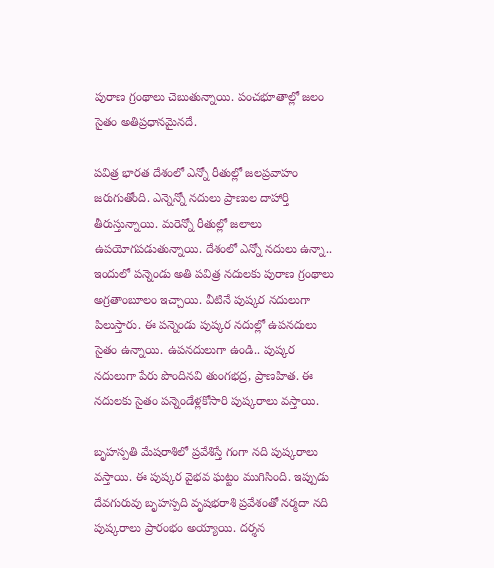పురాణ గ్రంథాలు చెబుతున్నాయి. పంచభూతాల్లో జలం సైతం అతిప్రధానమైనదే.

పవిత్ర భారత దేశంలో ఎన్నో రీతుల్లో జలప్రవాహం జరుగుతోంది. ఎన్నెన్నో నదులు ప్రాణుల దాహార్తి తీరుస్తున్నాయి. మరెన్నో రీతుల్లో జలాలు ఉపయోగపడుతున్నాయి. దేశంలో ఎన్నో నదులు ఉన్నా.. ఇందులో పన్నెండు అతి పవిత్ర నదులకు పురాణ గ్రంథాలు అగ్రతాంబూలం ఇచ్చాయి. వీటినే పుష్కర నదులుగా పిలుస్తారు. ఈ పన్నెండు పుష్కర నదుల్లో ఉపనదులు సైతం ఉన్నాయి. ఉపనదులుగా ఉండి.. పుష్కర నదులుగా పేరు పొందినవి తుంగభద్ర, ప్రాణహిత. ఈ నదులకు సైతం పన్నెండేళ్లకోసారి పుష్కరాలు వస్తాయి.

బృహస్పతి మేషరాశిలో ప్రవేశిస్తే గంగా నది పుష్కరాలు వస్తాయి. ఈ పుష్కర వైభవ ఘట్టం ముగిసింది. ఇప్పుడు దేవగురువు బృహస్పది వృషభరాశి ప్రవేశంతో నర్మదా నది పుష్కరాలు ప్రారంభం అయ్యాయి. దర్శన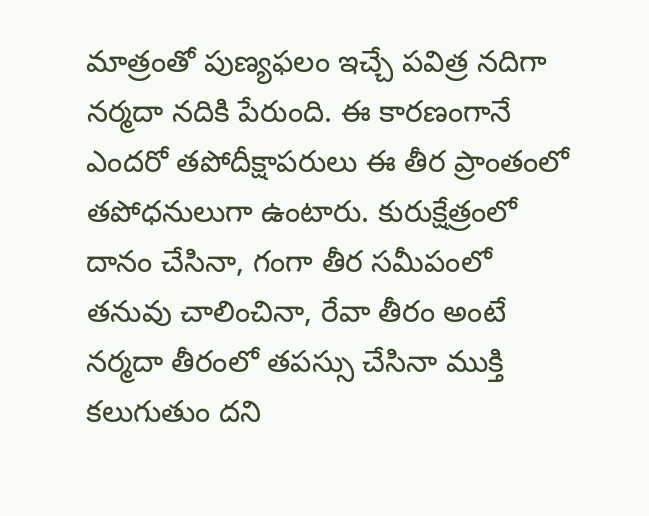మాత్రంతో పుణ్యఫలం ఇచ్చే పవిత్ర నదిగా నర్మదా నదికి పేరుంది. ఈ కారణంగానే ఎందరో తపోదీక్షాపరులు ఈ తీర ప్రాంతంలో తపోధనులుగా ఉంటారు. కురుక్షేత్రంలో దానం చేసినా, గంగా తీర సమీపంలో తనువు చాలించినా, రేవా తీరం అంటే నర్మదా తీరంలో తపస్సు చేసినా ముక్తి కలుగుతుం దని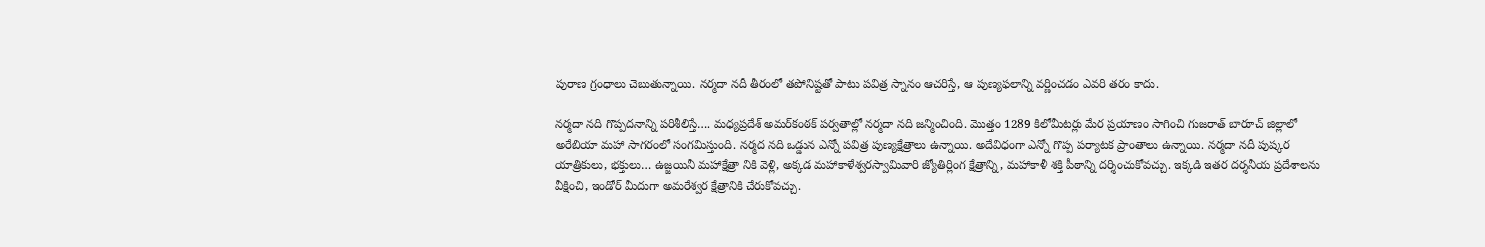పురాణ గ్రంధాలు చెబుతున్నాయి. నర్మదా నదీ తీరంలో తపోనిష్టతో పాటు పవిత్ర స్నానం ఆచరిస్తే, ఆ పుణ్యఫలాన్ని వర్ణించడం ఎవరి తరం కాదు.

నర్మదా నది గొప్పదనాన్ని పరిశీలిస్తే…. మధ్యప్రదేశ్‌ అమర్‌కంఠక్ పర్వతాల్లో నర్మదా నది జన్మించింది. మొత్తం 1289 కిలోమీటర్లు మేర ప్రయాణం సాగించి గుజరాత్ బారూచ్ జిల్లాలో అరేబియా మహా సాగరంలో సంగమిస్తుంది. నర్మద నది ఒడ్డున ఎన్నో పవిత్ర పుణ్యక్షేత్రాలు ఉన్నాయి. అదేవిధంగా ఎన్నో గొప్ప పర్యాటక ప్రాంతాలు ఉన్నాయి. నర్మదా నదీ పుష్కర యాత్రికులు, భక్తులు… ఉజ్జయినీ మహాక్షేత్రా నికి వెళ్లి, అక్కడ మహాకాళేశ్వరస్వామివారి జ్యోతిర్లింగ క్షేత్రాన్ని, మహాకాళీ శక్తి పీఠాన్ని దర్శించుకోవచ్చు. ఇక్కడి ఇతర దర్శనీయ ప్రదేశాలను వీక్షించి, ఇండోర్ మీదుగా అమరేశ్వర క్షేత్రానికి చేరుకోవచ్చు.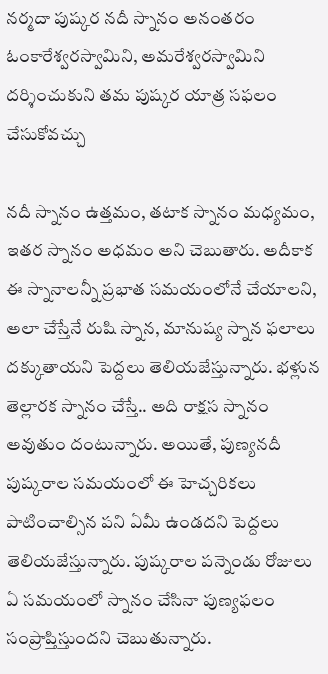నర్మదా పుష్కర నదీ స్నానం అనంతరం ఓంకారేశ్వరస్వామిని, అమరేశ్వరస్వామిని దర్శించుకుని తమ పుష్కర యాత్ర సఫలం చేసుకోవచ్చు

నదీ స్నానం ఉత్తమం, తటాక స్నానం మధ్యమం, ఇతర స్నానం అధమం అని చెబుతారు. అదీకాక ఈ స్నానాలన్నీ ప్రభాత సమయంలోనే చేయాలని, అలా చేస్తేనే రుషి స్నాన, మానుష్య స్నాన ఫలాలు దక్కుతాయని పెద్దలు తెలియజేస్తున్నారు. భళ్లున తెల్లారక స్నానం చేస్తే.. అది రాక్షస స్నానం అవుతుం దంటున్నారు. అయితే, పుణ్యనదీ పుష్కరాల సమయంలో ఈ హెచ్చరికలు పాటించాల్సిన పని ఏమీ ఉండదని పెద్దలు తెలియజేస్తున్నారు. పుష్కరాల పన్నెండు రోజులు ఏ సమయంలో స్నానం చేసినా పుణ్యఫలం సంప్రాప్తిస్తుందని చెబుతున్నారు.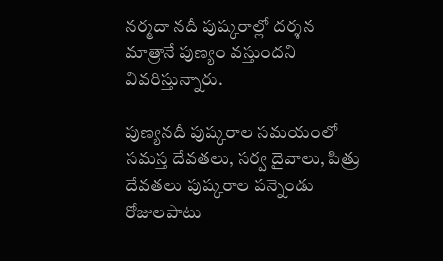నర్మదా నదీ పుష్కరాల్లో దర్శన మాత్రానే పుణ్యం వస్తుందని వివరిస్తున్నారు.

పుణ్యనదీ పుష్కరాల సమయంలో సమస్త దేవతలు, సర్వ దైవాలు, పిత్రు దేవతలు పుష్కరాల పన్నెండు రోజులపాటు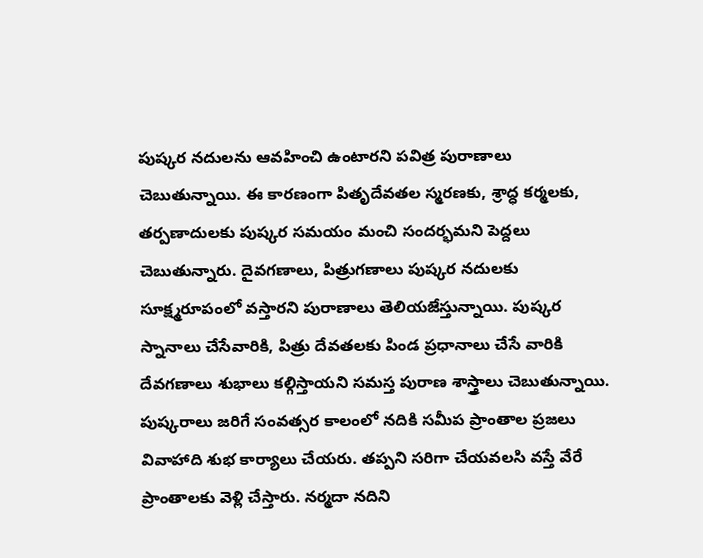పుష్కర నదులను ఆవహించి ఉంటారని పవిత్ర పురాణాలు చెబుతున్నాయి. ఈ కారణంగా పితృదేవతల స్మరణకు, శ్రాద్ధ కర్మలకు, తర్పణాదులకు పుష్కర సమయం మంచి సందర్భమని పెద్దలు చెబుతున్నారు. దైవగణాలు, పిత్రుగణాలు పుష్కర నదులకు సూక్ష్మరూపంలో వస్తారని పురాణాలు తెలియజేస్తున్నాయి. పుష్కర స్నానాలు చేసేవారికి, పిత్రు దేవతలకు పిండ ప్రధానాలు చేసే వారికి దేవగణాలు శుభాలు కల్గిస్తాయని సమస్త పురాణ శాస్త్రాలు చెబుతున్నాయి. పుష్కరాలు జరిగే సంవత్సర కాలంలో నదికి సమీప ప్రాంతాల ప్రజలు వివాహాది శుభ కార్యాలు చేయరు. తప్పని సరిగా చేయవలసి వస్తే వేరే ప్రాంతాలకు వెళ్లి చేస్తారు. నర్మదా నదిని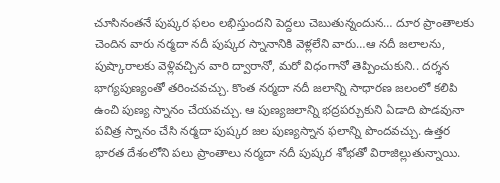చూసినంతనే పుష్కర ఫలం లభిస్తుందని పెద్దలు చెబుతున్నందున… దూర ప్రాంతాలకు చెందిన వారు నర్మదా నదీ పుష్కర స్నానానికి వెళ్లలేని వారు…ఆ నదీ జలాలను, పుష్కారాలకు వెళ్లివచ్చిన వారి ద్వారానో, మరో విధంగానో తెప్పించుకుని.. దర్శన భాగ్యపుణ్యంతో తరించవచ్చు. కొంత నర్మదా నదీ జలాన్ని సాధారణ జలంలో కలిపి ఉంచి పుణ్య స్నానం చేయవచ్చు. ఆ పుణ్యజలాన్ని భద్రపర్చుకుని ఏడాది పొడవునా పవిత్ర స్నానం చేసి నర్మదా పుష్కర జల పుణ్యస్నాన ఫలాన్ని పొందవచ్చు. ఉత్తర భారత దేశంలోని పలు ప్రాంతాలు నర్మదా నదీ పుష్కర శోభతో విరాజిల్లుతున్నాయి.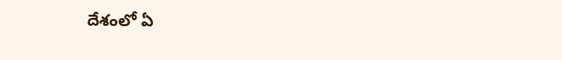దేశంలో ఏ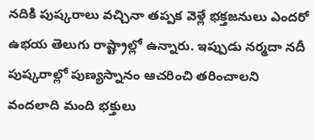నదికి పుష్కరాలు వచ్చినా తప్పక వెళ్లే భక్తజనులు ఎందరో ఉభయ తెలుగు రాష్ట్రాల్లో ఉన్నారు. ఇప్పుడు నర్మదా నదీ పుష్కరాల్లో పుణ్యస్నానం ఆచరించి తరించాలని వందలాది మంది భక్తులు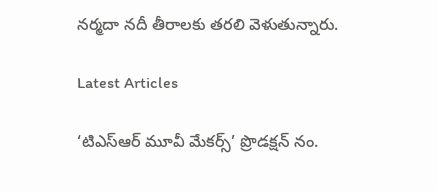నర్మదా నదీ తీరాలకు తరలి వెళుతున్నారు.

Latest Articles

‘టిఎస్ఆర్ మూవీ మేకర్స్’ ప్రొడక్షన్ నం.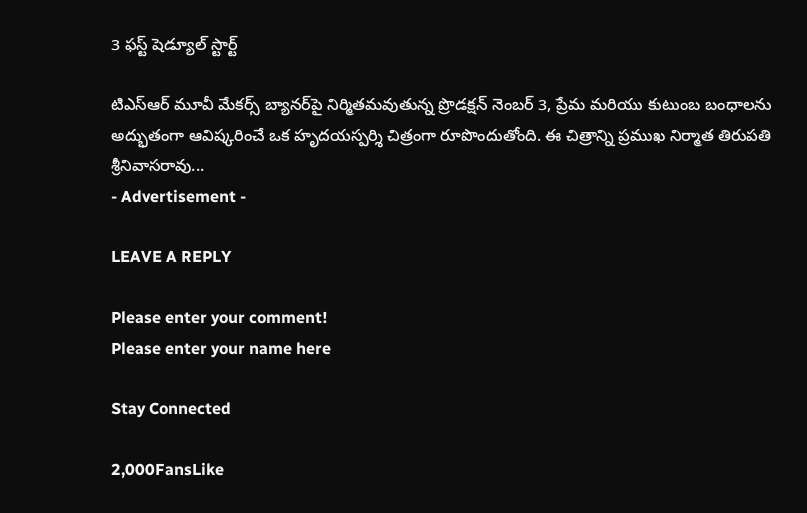3 ఫస్ట్ షెడ్యూల్ స్టార్ట్

టిఎస్ఆర్ మూవీ మేకర్స్ బ్యానర్‌పై నిర్మితమవుతున్న ప్రొడక్షన్ నెంబర్ 3, ప్రేమ మరియు కుటుంబ బంధాలను అద్భుతంగా ఆవిష్కరించే ఒక హృదయస్పర్శి చిత్రంగా రూపొందుతోంది. ఈ చిత్రాన్ని ప్రముఖ నిర్మాత తిరుపతి శ్రీనివాసరావు...
- Advertisement -

LEAVE A REPLY

Please enter your comment!
Please enter your name here

Stay Connected

2,000FansLike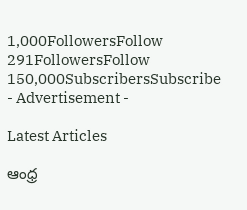1,000FollowersFollow
291FollowersFollow
150,000SubscribersSubscribe
- Advertisement -

Latest Articles

ఆంధ్ర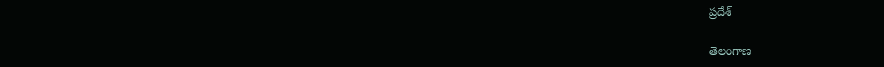ప్రదేశ్

తెలంగాణ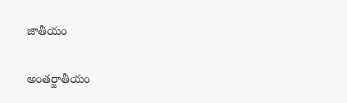జాతీయం

అంతర్జాతీయం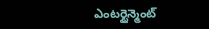ఎంటర్టైన్మెంట్